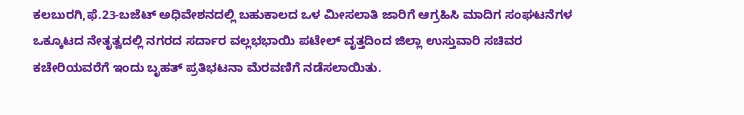ಕಲಬುರಗಿ,ಫೆ.23-ಬಜೆಟ್ ಅಧಿವೇಶನದಲ್ಲಿ ಬಹುಕಾಲದ ಒಳ ಮೀಸಲಾತಿ ಜಾರಿಗೆ ಆಗ್ರಹಿಸಿ ಮಾದಿಗ ಸಂಘಟನೆಗಳ ಒಕ್ಕೂಟದ ನೇತೃತ್ವದಲ್ಲಿ ನಗರದ ಸರ್ದಾರ ವಲ್ಲಭಭಾಯಿ ಪಟೇಲ್ ವೃತ್ತದಿಂದ ಜಿಲ್ಲಾ ಉಸ್ತುವಾರಿ ಸಚಿವರ ಕಚೇರಿಯವರೆಗೆ ಇಂದು ಬೃಹತ್ ಪ್ರತಿಭಟನಾ ಮೆರವಣಿಗೆ ನಡೆಸಲಾಯಿತು.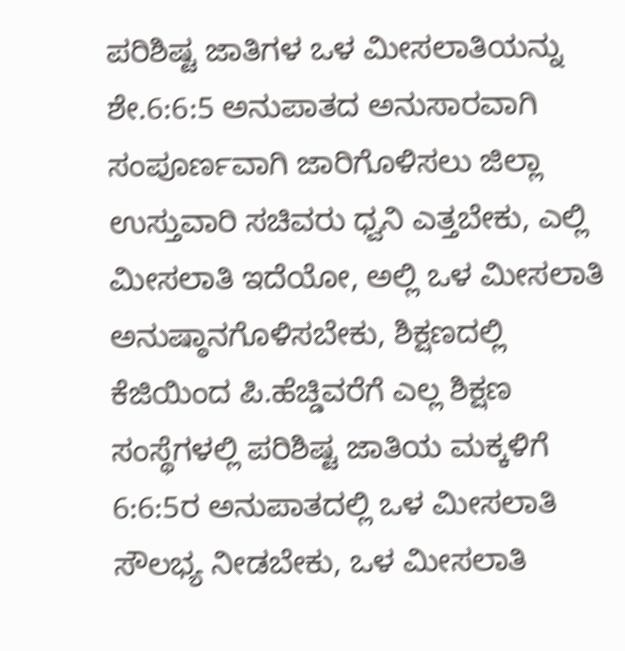ಪರಿಶಿಷ್ಟ ಜಾತಿಗಳ ಒಳ ಮೀಸಲಾತಿಯನ್ನು ಶೇ.6:6:5 ಅನುಪಾತದ ಅನುಸಾರವಾಗಿ ಸಂಪೂರ್ಣವಾಗಿ ಜಾರಿಗೊಳಿಸಲು ಜಿಲ್ಲಾ ಉಸ್ತುವಾರಿ ಸಚಿವರು ಧ್ವನಿ ಎತ್ತಬೇಕು, ಎಲ್ಲಿ ಮೀಸಲಾತಿ ಇದೆಯೋ, ಅಲ್ಲಿ ಒಳ ಮೀಸಲಾತಿ ಅನುಷ್ಠಾನಗೊಳಿಸಬೇಕು, ಶಿಕ್ಷಣದಲ್ಲಿ ಕೆಜಿಯಿಂದ ಪಿ.ಹೆಚ್ಡಿವರೆಗೆ ಎಲ್ಲ ಶಿಕ್ಷಣ ಸಂಸ್ಥೆಗಳಲ್ಲಿ ಪರಿಶಿಷ್ಟ ಜಾತಿಯ ಮಕ್ಕಳಿಗೆ 6:6:5ರ ಅನುಪಾತದಲ್ಲಿ ಒಳ ಮೀಸಲಾತಿ ಸೌಲಭ್ಯ ನೀಡಬೇಕು, ಒಳ ಮೀಸಲಾತಿ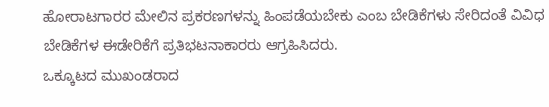ಹೋರಾಟಗಾರರ ಮೇಲಿನ ಪ್ರಕರಣಗಳನ್ನು ಹಿಂಪಡೆಯಬೇಕು ಎಂಬ ಬೇಡಿಕೆಗಳು ಸೇರಿದಂತೆ ವಿವಿಧ ಬೇಡಿಕೆಗಳ ಈಡೇರಿಕೆಗೆ ಪ್ರತಿಭಟನಾಕಾರರು ಆಗ್ರಹಿಸಿದರು.
ಒಕ್ಕೂಟದ ಮುಖಂಡರಾದ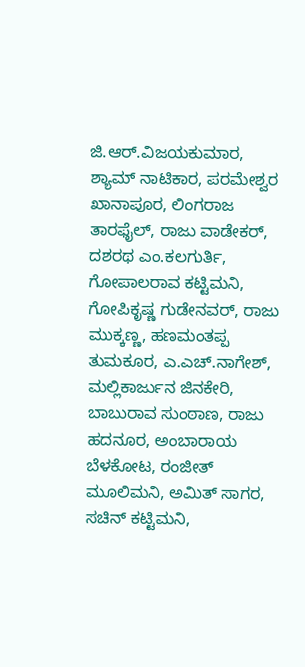ಜಿ.ಆರ್.ವಿಜಯಕುಮಾರ, ಶ್ಯಾಮ್ ನಾಟಿಕಾರ, ಪರಮೇಶ್ವರ ಖಾನಾಪೂರ, ಲಿಂಗರಾಜ ತಾರಫೈಲ್, ರಾಜು ವಾಡೇಕರ್, ದಶರಥ ಎಂ.ಕಲಗುರ್ತಿ, ಗೋಪಾಲರಾವ ಕಟ್ಟಿಮನಿ, ಗೋಪಿಕೃಷ್ಣ ಗುಡೇನವರ್, ರಾಜು ಮುಕ್ಕಣ್ಣ, ಹಣಮಂತಪ್ಪ ತುಮಕೂರ, ಎ.ಎಚ್.ನಾಗೇಶ್, ಮಲ್ಲಿಕಾರ್ಜುನ ಜಿನಕೇರಿ, ಬಾಬುರಾವ ಸುಂಠಾಣ, ರಾಜು ಹದನೂರ, ಅಂಬಾರಾಯ ಬೆಳಕೋಟ, ರಂಜೀತ್ ಮೂಲಿಮನಿ, ಅಮಿತ್ ಸಾಗರ, ಸಚಿನ್ ಕಟ್ಟಿಮನಿ,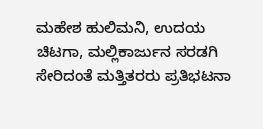ಮಹೇಶ ಹುಲಿಮನಿ, ಉದಯ ಚಿಟಗಾ, ಮಲ್ಲಿಕಾರ್ಜುನ ಸರಡಗಿ ಸೇರಿದಂತೆ ಮತ್ತಿತರರು ಪ್ರತಿಭಟನಾ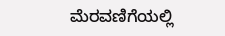ಮೆರವಣಿಗೆಯಲ್ಲಿ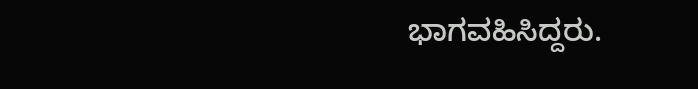ಭಾಗವಹಿಸಿದ್ದರು.